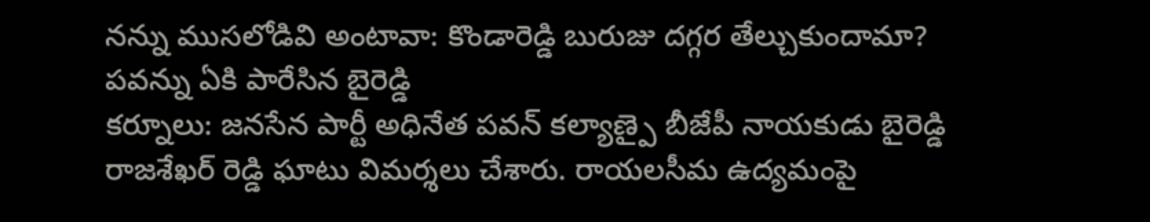నన్ను ముసలోడివి అంటావా: కొండారెడ్డి బురుజు దగ్గర తేల్చుకుందామా? పవన్ను ఏకి పారేసిన బైరెడ్డి
కర్నూలు: జనసేన పార్టీ అధినేత పవన్ కల్యాణ్పై బీజేపీ నాయకుడు బైరెడ్డి రాజశేఖర్ రెడ్డి ఘాటు విమర్శలు చేశారు. రాయలసీమ ఉద్యమంపై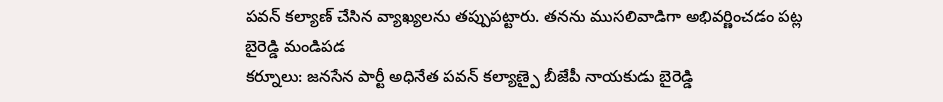పవన్ కల్యాణ్ చేసిన వ్యాఖ్యలను తప్పుపట్టారు. తనను ముసలివాడిగా అభివర్ణించడం పట్ల బైరెడ్డి మండిపడ
కర్నూలు: జనసేన పార్టీ అధినేత పవన్ కల్యాణ్పై బీజేపీ నాయకుడు బైరెడ్డి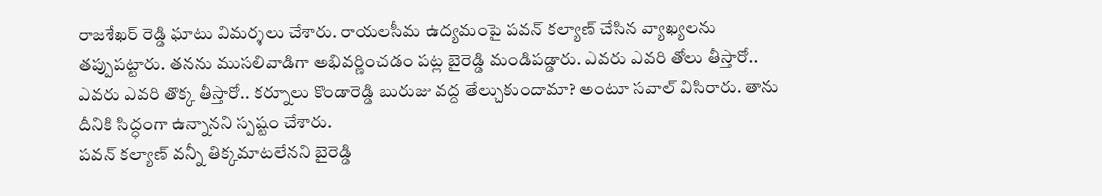రాజశేఖర్ రెడ్డి ఘాటు విమర్శలు చేశారు. రాయలసీమ ఉద్యమంపై పవన్ కల్యాణ్ చేసిన వ్యాఖ్యలను తప్పుపట్టారు. తనను ముసలివాడిగా అభివర్ణించడం పట్ల బైరెడ్డి మండిపడ్డారు. ఎవరు ఎవరి తోలు తీస్తారో.. ఎవరు ఎవరి తొక్క తీస్తారో.. కర్నూలు కొండారెడ్డి బురుజు వద్ద తేల్చుకుందామా? అంటూ సవాల్ విసిరారు. తాను దీనికి సిద్ధంగా ఉన్నానని స్పష్టం చేశారు.
పవన్ కల్యాణ్ వన్నీ తిక్కమాటలేనని బైరెడ్డి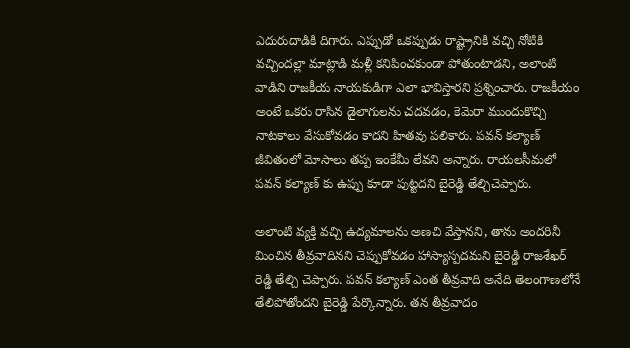ఎదురుదాడికి దిగారు. ఎప్పుడో ఒకప్పుడు రాష్ట్రానికి వచ్చి నోటికి వచ్చిందల్లా మాట్లాడి మళ్లీ కనిపించకుండా పోతుంటాడని, అలాంటి వాడిని రాజకీయ నాయకుడిగా ఎలా భావిస్తారని ప్రశ్నించారు. రాజకీయం అంటే ఒకరు రాసిన డైలాగులను చదవడం, కెమెరా ముందుకొచ్చి నాటకాలు వేసుకోవడం కాదని హితవు పలికారు. పవన్ కల్యాణ్ జీవితంలో మోసాలు తప్ప ఇంకేమీ లేవని అన్నారు. రాయలసీమలో పవన్ కల్యాణ్ కు ఉప్పు కూడా పుట్టదని బైరెడ్డి తేల్చిచెప్పారు.

అలాంటి వ్యక్తి వచ్చి ఉద్యమాలను అణచి వేస్తానని, తాను అందరినీ మించిన తీవ్రవాదినని చెప్పుకోవడం హాస్యాస్పదమని బైరెడ్డి రాజశేఖర్ రెడ్డి తేల్చి చెప్పారు. పవన్ కల్యాణ్ ఎంత తీవ్రవాది అనేది తెలంగాణలోనే తేలిపోతోందని బైరెడ్డి పేర్కొన్నారు. తన తీవ్రవాదం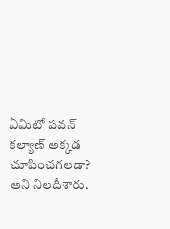ఏమిటో పవన్ కల్యాణ్ అక్కడ చూపించగలడా? అని నిలదీశారు.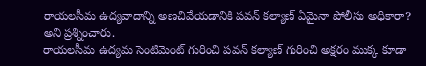రాయలసీమ ఉద్యవాదాన్ని అణచివేయడానికి పవన్ కల్యాణ్ ఏమైనా పోలీసు అధికారా? అని ప్రశ్నించారు.
రాయలసీమ ఉద్యమ సెంటిమెంట్ గురించి పవన్ కల్యాణ్ గురించి అక్షరం ముక్క కూడా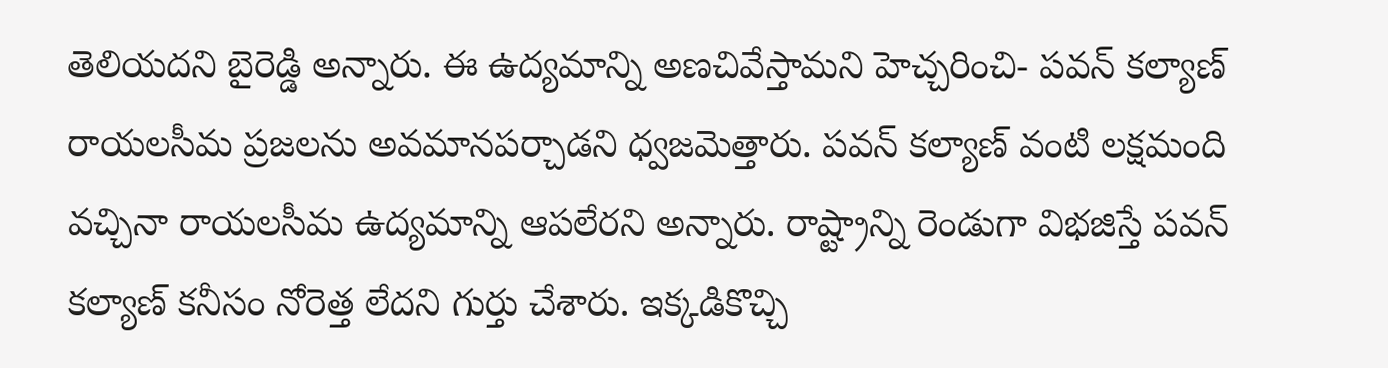తెలియదని బైరెడ్డి అన్నారు. ఈ ఉద్యమాన్ని అణచివేస్తామని హెచ్చరించి- పవన్ కల్యాణ్ రాయలసీమ ప్రజలను అవమానపర్చాడని ధ్వజమెత్తారు. పవన్ కల్యాణ్ వంటి లక్షమంది వచ్చినా రాయలసీమ ఉద్యమాన్ని ఆపలేరని అన్నారు. రాష్ట్రాన్ని రెండుగా విభజిస్తే పవన్ కల్యాణ్ కనీసం నోరెత్త లేదని గుర్తు చేశారు. ఇక్కడికొచ్చి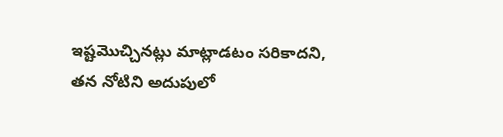ఇష్టమొచ్చినట్లు మాట్లాడటం సరికాదని, తన నోటిని అదుపులో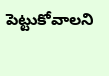పెట్టుకోవాలని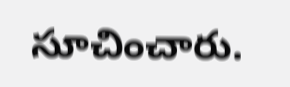సూచించారు.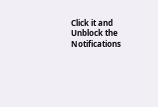Click it and Unblock the Notifications